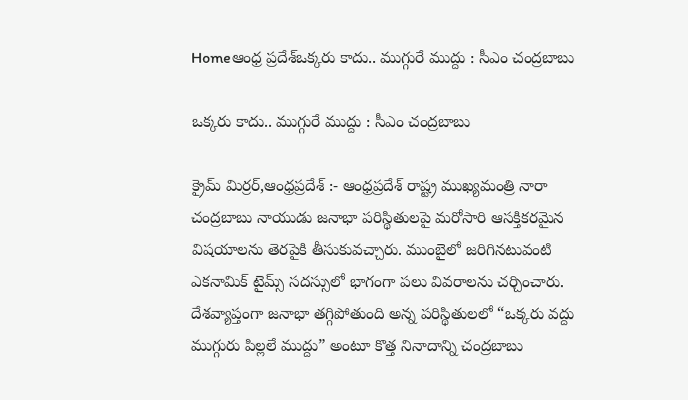Homeఆంధ్ర ప్రదేశ్ఒక్కరు కాదు.. ముగ్గురే ముద్దు : సీఎం చంద్రబాబు

ఒక్కరు కాదు.. ముగ్గురే ముద్దు : సీఎం చంద్రబాబు

క్రైమ్ మిర్రర్,ఆంధ్రప్రదేశ్ :- ఆంధ్రప్రదేశ్ రాష్ట్ర ముఖ్యమంత్రి నారా చంద్రబాబు నాయుడు జనాభా పరిస్థితులపై మరోసారి ఆసక్తికరమైన విషయాలను తెరపైకి తీసుకువచ్చారు. ముంబైలో జరిగినటువంటి ఎకనామిక్ టైమ్స్ సదస్సులో భాగంగా పలు వివరాలను చర్చించారు. దేశవ్యాప్తంగా జనాభా తగ్గిపోతుంది అన్న పరిస్థితులలో “ఒక్కరు వద్దు ముగ్గురు పిల్లలే ముద్దు” అంటూ కొత్త నినాదాన్ని చంద్రబాబు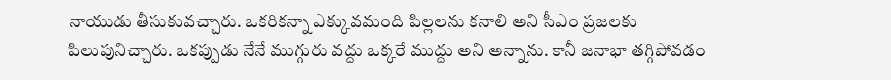నాయుడు తీసుకువచ్చారు. ఒకరికన్నా ఎక్కువమంది పిల్లలను కనాలి అని సీఎం ప్రజలకు పిలుపునిచ్చారు. ఒకప్పుడు నేనే ముగ్గురు వద్దు ఒక్కరే ముద్దు అని అన్నాను. కానీ జనాభా తగ్గిపోవడం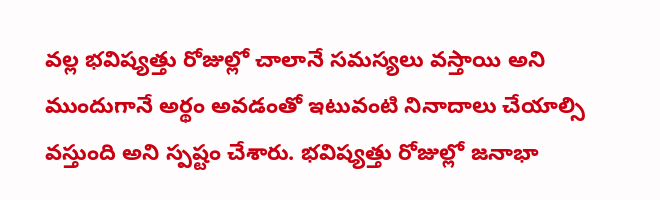వల్ల భవిష్యత్తు రోజుల్లో చాలానే సమస్యలు వస్తాయి అని ముందుగానే అర్థం అవడంతో ఇటువంటి నినాదాలు చేయాల్సి వస్తుంది అని స్పష్టం చేశారు. భవిష్యత్తు రోజుల్లో జనాభా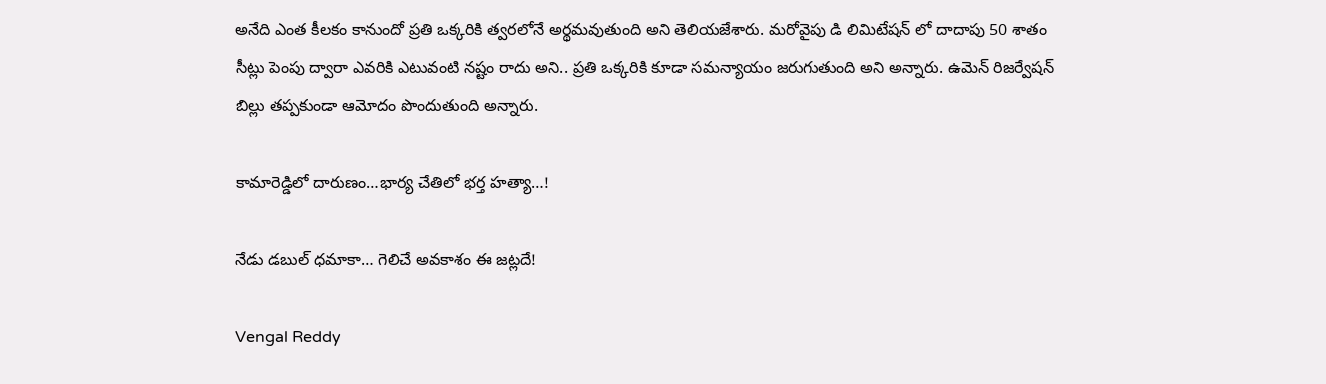అనేది ఎంత కీలకం కానుందో ప్రతి ఒక్కరికి త్వరలోనే అర్థమవుతుంది అని తెలియజేశారు. మరోవైపు డి లిమిటేషన్ లో దాదాపు 50 శాతం సీట్లు పెంపు ద్వారా ఎవరికి ఎటువంటి నష్టం రాదు అని.. ప్రతి ఒక్కరికి కూడా సమన్యాయం జరుగుతుంది అని అన్నారు. ఉమెన్ రిజర్వేషన్ బిల్లు తప్పకుండా ఆమోదం పొందుతుంది అన్నారు.

కామారెడ్డిలో దారుణం…భార్య చేతిలో భ‌ర్త హ‌త్యా…!

నేడు డబుల్ ధమాకా… గెలిచే అవకాశం ఈ జట్లదే!

Vengal Reddy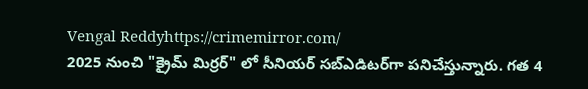Vengal Reddyhttps://crimemirror.com/
2025 నుంచి "క్రైమ్ మిర్రర్" లో సీనియర్ సబ్‌ఎడిటర్‌గా పనిచేస్తున్నారు. గత 4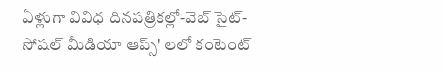ఏళ్లుగా వివిధ దినపత్రికల్లో-వెబ్ సైట్-సోషల్ మీడియా ఆప్స్' లలో కంటెంట్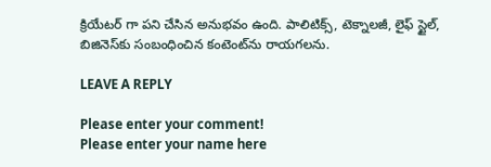క్రియేటర్ గా పని చేసిన అనుభవం ఉంది. పాలిటిక్స్‌, టెక్నాలజీ, లైఫ్‌ స్టైల్‌, బిజినెస్‌కు సంబంధించిన కంటెంట్‌ను రాయగలను.

LEAVE A REPLY

Please enter your comment!
Please enter your name here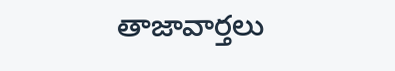తాజావార్తలు